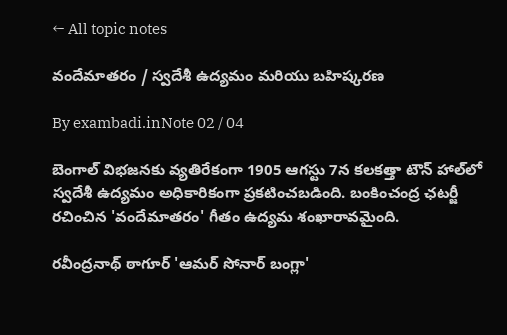← All topic notes

వందేమాతరం / స్వదేశీ ఉద్యమం మరియు బహిష్కరణ

By exambadi.inNote 02 / 04

బెంగాల్ విభజనకు వ్యతిరేకంగా 1905 ఆగస్టు 7న కలకత్తా టౌన్ హాల్‌లో స్వదేశీ ఉద్యమం అధికారికంగా ప్రకటించబడింది. బంకించంద్ర ఛటర్జీ రచించిన 'వందేమాతరం' గీతం ఉద్యమ శంఖారావమైంది.

రవీంద్రనాథ్ ఠాగూర్ 'ఆమర్ సోనార్ బంగ్లా'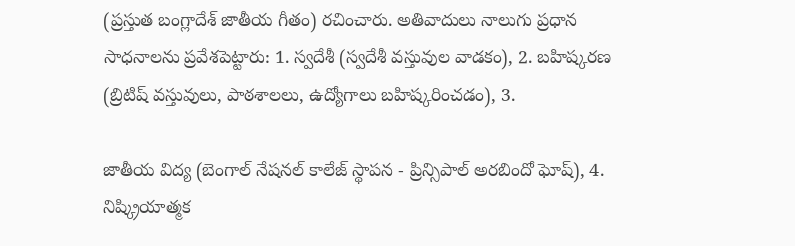(ప్రస్తుత బంగ్లాదేశ్ జాతీయ గీతం) రచించారు. అతివాదులు నాలుగు ప్రధాన సాధనాలను ప్రవేశపెట్టారు: 1. స్వదేశీ (స్వదేశీ వస్తువుల వాడకం), 2. బహిష్కరణ (బ్రిటిష్ వస్తువులు, పాఠశాలలు, ఉద్యోగాలు బహిష్కరించడం), 3.

జాతీయ విద్య (బెంగాల్ నేషనల్ కాలేజ్ స్థాపన - ప్రిన్సిపాల్ అరబిందో ఘోష్), 4. నిష్క్రియాత్మక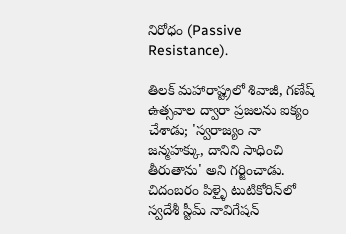నిరోధం (Passive Resistance).

తిలక్ మహారాష్ట్రలో శివాజీ, గణేష్ ఉత్సవాల ద్వారా ప్రజలను ఐక్యం చేశాడు; 'స్వరాజ్యం నా జన్మహక్కు, దానిని సాధించి తీరుతాను' అని గర్జించాడు. చిదంబరం పిళ్ళై టుటికోరిన్‌లో స్వదేశీ స్టీమ్ నావిగేషన్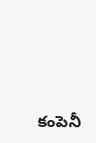కంపెనీ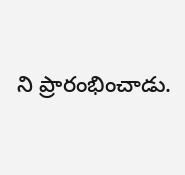ని ప్రారంభించాడు.